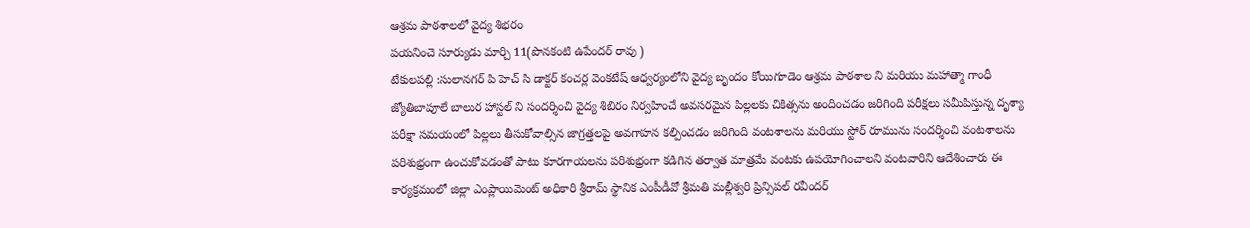ఆశ్రమ పాఠశాలలో వైద్య శిభరం
పయనించె సూర్యుడు మార్చి 11(పొనకంటి ఉపేందర్ రావు )
టేకులపల్లి :సులానగర్ పి హెచ్ సి డాక్టర్ కంచర్ల వెంకటేష్ ఆధ్వర్యంలోని వైద్య బృందం కోయిగూడెం ఆశ్రమ పాఠశాల ని మరియు మహాత్మా గాంధీ జ్యోతిబాపూలే బాలుర హాస్టల్ ని సందర్శించి వైద్య శిబిరం నిర్వహించే అవసరమైన పిల్లలకు చికిత్సను అందించడం జరిగింది పరీక్షలు సమీపిస్తున్న దృశ్యా పరీక్షా సమయంలో పిల్లలు తీసుకోవాల్సిన జాగ్రత్తలపై అవగాహన కల్పించడం జరిగింది వంటశాలను మరియు స్టోర్ రూమును సందర్శించి వంటశాలను పరిశుభ్రంగా ఉంచుకోవడంతో పాటు కూరగాయలను పరిశుభ్రంగా కడిగిన తర్వాత మాత్రమే వంటకు ఉపయోగించాలని వంటవారిని ఆదేశించారు ఈ కార్యక్రమంలో జిల్లా ఎంప్లాయిమెంట్ అధికారి శ్రీరామ్ స్థానిక ఎంపీడీవో శ్రీమతి మల్లీశ్వరి ప్రిన్సిపల్ రవీందర్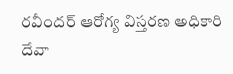రవీందర్ ఆరోగ్య విస్తరణ అధికారి దేవా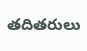తదితరులు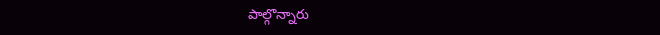పాల్గొన్నారు